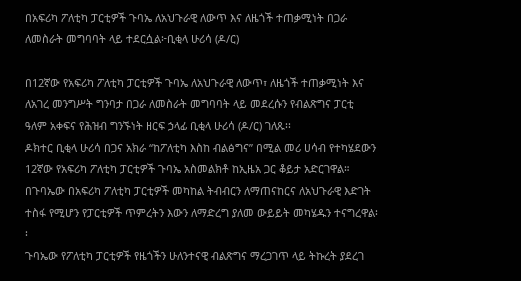በአፍሪካ ፖለቲካ ፓርቲዎች ጉባኤ ለአህጉራዊ ለውጥ እና ለዜጎች ተጠቃሚነት በጋራ ለመስራት መግባባት ላይ ተደርሷል፦ቢቂላ ሁሪሳ (ዶ/ር)

በ12ኛው የአፍሪካ ፖለቲካ ፓርቲዎች ጉባኤ ለአህጉራዊ ለውጥ፣ ለዜጎች ተጠቃሚነት እና ለአገረ መንግሥት ግንባታ በጋራ ለመስራት መግባባት ላይ መደረሱን የብልጽግና ፓርቲ ዓለም አቀፍና የሕዝብ ግንኙነት ዘርፍ ኃላፊ ቢቂላ ሁሪሳ (ዶ/ር) ገለጹ፡፡
ዶክተር ቢቂላ ሁሪሳ በጋና አክራ “ከፖለቲካ እስከ ብልፅግና” በሚል መሪ ሀሳብ የተካሄደውን 12ኛው የአፍሪካ ፖለቲካ ፓርቲዎች ጉባኤ አስመልክቶ ከኢዜአ ጋር ቆይታ አድርገዋል።
በጉባኤው በአፍሪካ ፖለቲካ ፓርቲዎች መካከል ትብብርን ለማጠናከርና ለአህጉራዊ እድገት ተስፋ የሚሆን የፓርቲዎች ጥምረትን እውን ለማድረግ ያለመ ውይይት መካሄዱን ተናግረዋል፡፡
ጉባኤው የፖለቲካ ፓርቲዎች የዜጎችን ሁለንተናዊ ብልጽግና ማረጋገጥ ላይ ትኩረት ያደረገ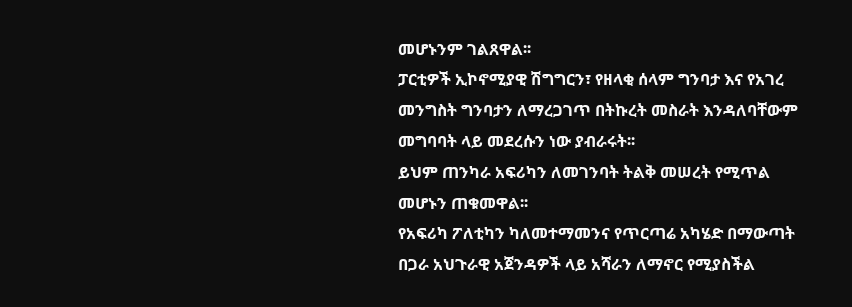መሆኑንም ገልጸዋል፡፡
ፓርቲዎች ኢኮኖሚያዊ ሽግግርን፣ የዘላቂ ሰላም ግንባታ እና የአገረ መንግስት ግንባታን ለማረጋገጥ በትኩረት መስራት እንዳለባቸውም መግባባት ላይ መደረሱን ነው ያብራሩት፡፡
ይህም ጠንካራ አፍሪካን ለመገንባት ትልቅ መሠረት የሚጥል መሆኑን ጠቁመዋል፡፡
የአፍሪካ ፖለቲካን ካለመተማመንና የጥርጣሬ አካሄድ በማውጣት በጋራ አህጉራዊ አጀንዳዎች ላይ አሻራን ለማኖር የሚያስችል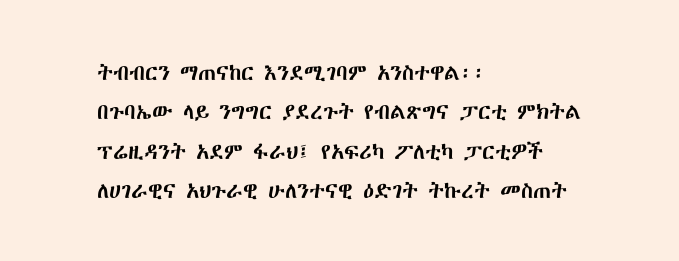ትብብርን ማጠናከር እንደሚገባም አንስተዋል፡፡
በጉባኤው ላይ ንግግር ያደረጉት የብልጽግና ፓርቲ ምክትል ፕሬዚዳንት አደም ፋራህ፤ የአፍሪካ ፖለቲካ ፓርቲዎች ለሀገራዊና አህጉራዊ ሁለንተናዊ ዕድገት ትኩረት መስጠት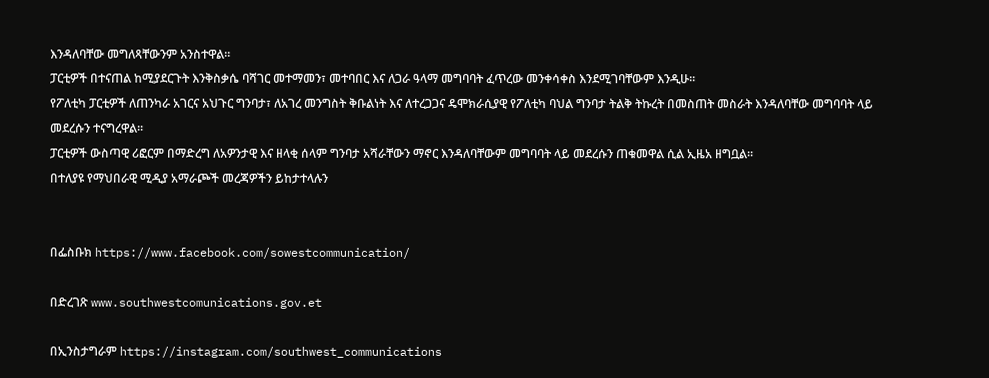እንዳለባቸው መግለጻቸውንም አንስተዋል።
ፓርቲዎች በተናጠል ከሚያደርጉት እንቅስቃሴ ባሻገር መተማመን፣ መተባበር እና ለጋራ ዓላማ መግባባት ፈጥረው መንቀሳቀስ እንደሚገባቸውም እንዲሁ፡፡
የፖለቲካ ፓርቲዎች ለጠንካራ አገርና አህጉር ግንባታ፣ ለአገረ መንግስት ቅቡልነት እና ለተረጋጋና ዴሞክራሲያዊ የፖለቲካ ባህል ግንባታ ትልቅ ትኩረት በመስጠት መስራት እንዳለባቸው መግባባት ላይ መደረሱን ተናግረዋል፡፡
ፓርቲዎች ውስጣዊ ሪፎርም በማድረግ ለአዎንታዊ እና ዘላቂ ሰላም ግንባታ አሻራቸውን ማኖር እንዳለባቸውም መግባባት ላይ መደረሱን ጠቁመዋል ሲል ኢዜአ ዘግቧል፡፡
በተለያዩ የማህበራዊ ሚዲያ አማራጮች መረጃዎችን ይከታተላሉን


በፌስቡክ https://www.facebook.com/sowestcommunication/

በድረገጽ www.southwestcomunications.gov.et

በኢንስታግራም https://instagram.com/southwest_communications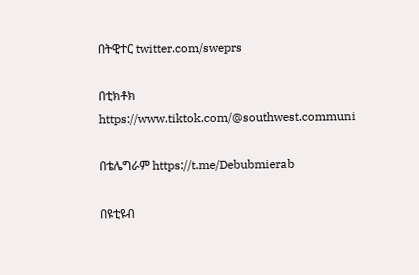በትዊተር twitter.com/sweprs

በቲክቶክ https://www.tiktok.com/@southwest.communi

በቴሌግራም https://t.me/Debubmierab

በዩቲዩብ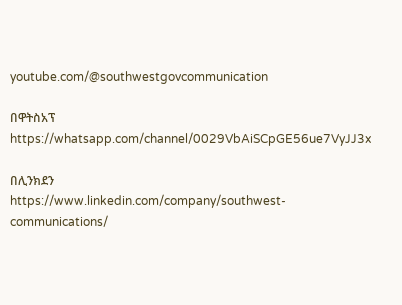youtube.com/@southwestgovcommunication

በዋትስአፕ
https://whatsapp.com/channel/0029VbAiSCpGE56ue7VyJJ3x

በሊንክደን
https://www.linkedin.com/company/southwest-communications/